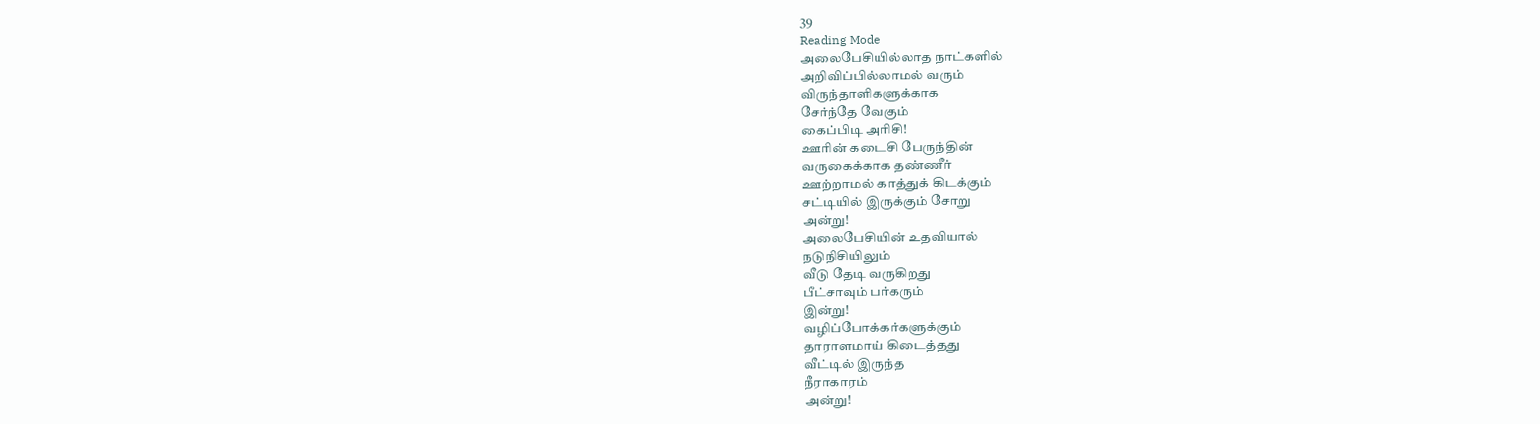39
Reading Mode
அலைபேசியில்லாத நாட்களில்
அறிவிப்பில்லாமல் வரும்
விருந்தாளிகளுக்காக
சேர்ந்தே வேகும்
கைப்பிடி அரிசி!
ஊரின் கடைசி பேருந்தின்
வருகைக்காக தண்ணீர்
ஊற்றாமல் காத்துக் கிடக்கும்
சட்டியில் இருக்கும் சோறு
அன்று!
அலைபேசியின் உதவியால்
நடுநிசியிலும்
வீடு தேடி வருகிறது
பீட்சாவும் பர்கரும்
இன்று!
வழிப்போக்கர்களுக்கும்
தாராளமாய் கிடைத்தது
வீட்டில் இருந்த
நீராகாரம்
அன்று!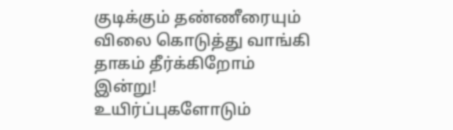குடிக்கும் தண்ணீரையும்
விலை கொடுத்து வாங்கி
தாகம் தீர்க்கிறோம்
இன்று!
உயிர்ப்புகளோடும்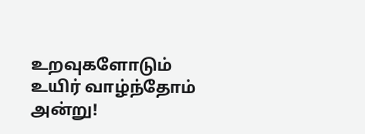உறவுகளோடும்
உயிர் வாழ்ந்தோம்
அன்று!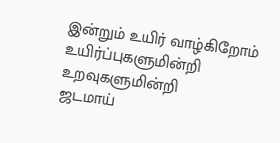இன்றும் உயிர் வாழ்கிறோம்
உயிர்ப்புகளுமின்றி
உறவுகளுமின்றி
ஜடமாய்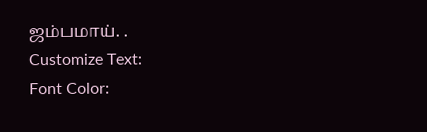ஜம்பமாய். .
Customize Text:
Font Color: